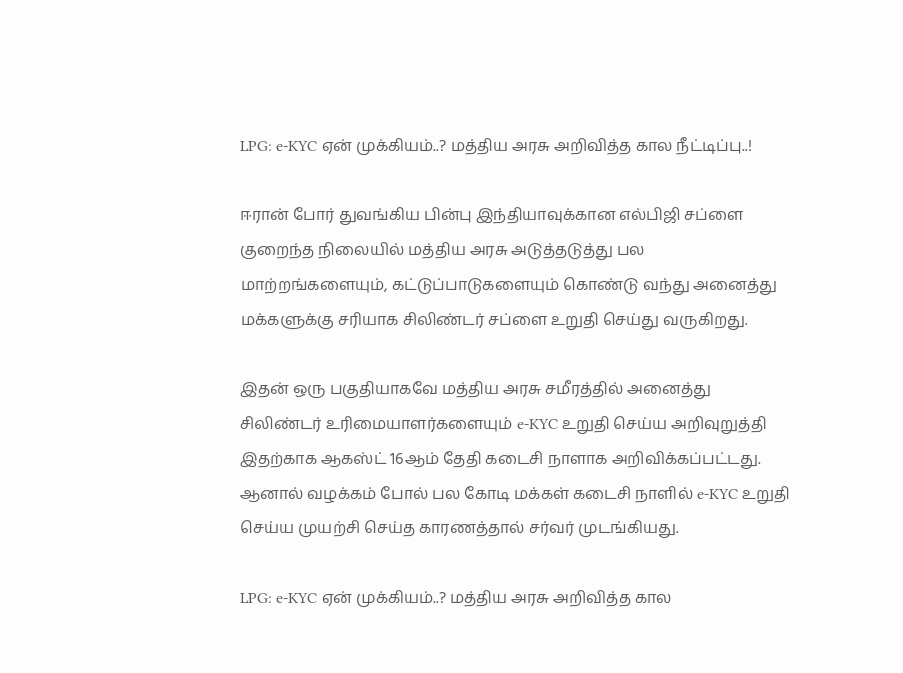LPG: e-KYC ஏன் முக்கியம்..? மத்திய அரசு அறிவித்த கால நீட்டிப்பு..!

ஈரான் போர் துவங்கிய பின்பு இந்தியாவுக்கான எல்பிஜி சப்ளை குறைந்த நிலையில் மத்திய அரசு அடுத்தடுத்து பல மாற்றங்களையும், கட்டுப்பாடுகளையும் கொண்டு வந்து அனைத்து மக்களுக்கு சரியாக சிலிண்டர் சப்ளை உறுதி செய்து வருகிறது.

இதன் ஒரு பகுதியாகவே மத்திய அரசு சமீரத்தில் அனைத்து சிலிண்டர் உரிமையாளர்களையும் e-KYC உறுதி செய்ய அறிவுறுத்தி இதற்காக ஆகஸ்ட் 16ஆம் தேதி கடைசி நாளாக அறிவிக்கப்பட்டது. ஆனால் வழக்கம் போல் பல கோடி மக்கள் கடைசி நாளில் e-KYC உறுதி செய்ய முயற்சி செய்த காரணத்தால் சர்வர் முடங்கியது.

LPG: e-KYC ஏன் முக்கியம்..? மத்திய அரசு அறிவித்த கால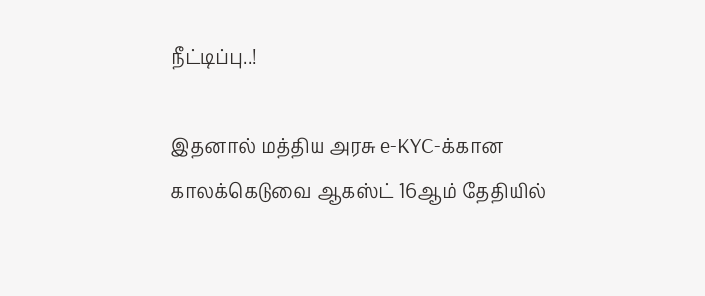நீட்டிப்பு..!

இதனால் மத்திய அரசு e-KYC-க்கான காலக்கெடுவை ஆகஸ்ட் 16ஆம் தேதியில்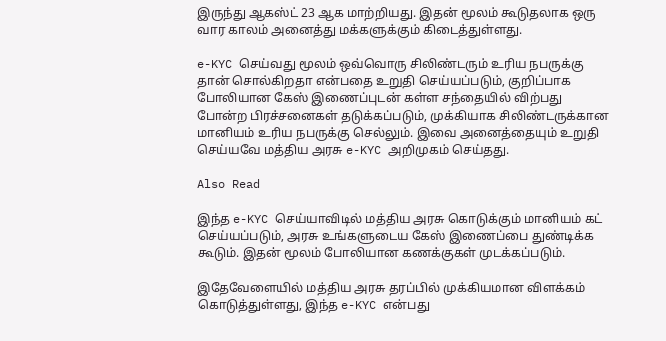இருந்து ஆகஸ்ட் 23 ஆக மாற்றியது. இதன் மூலம் கூடுதலாக ஒரு வார காலம் அனைத்து மக்களுக்கும் கிடைத்துள்ளது.

e-KYC செய்வது மூலம் ஒவ்வொரு சிலிண்டரும் உரிய நபருக்கு தான் சொல்கிறதா என்பதை உறுதி செய்யப்படும், குறிப்பாக போலியான கேஸ் இணைப்புடன் கள்ள சந்தையில் விற்பது போன்ற பிரச்சனைகள் தடுக்கப்படும், முக்கியாக சிலிண்டருக்கான மானியம் உரிய நபருக்கு செல்லும். இவை அனைத்தையும் உறுதி செய்யவே மத்திய அரசு e-KYC அறிமுகம் செய்தது.

Also Read

இந்த e-KYC செய்யாவிடில் மத்திய அரசு கொடுக்கும் மானியம் கட் செய்யப்படும், அரசு உங்களுடைய கேஸ் இணைப்பை துண்டிக்க கூடும். இதன் மூலம் போலியான கணக்குகள் முடக்கப்படும்.

இதேவேளையில் மத்திய அரசு தரப்பில் முக்கியமான விளக்கம் கொடுத்துள்ளது, இந்த e-KYC என்பது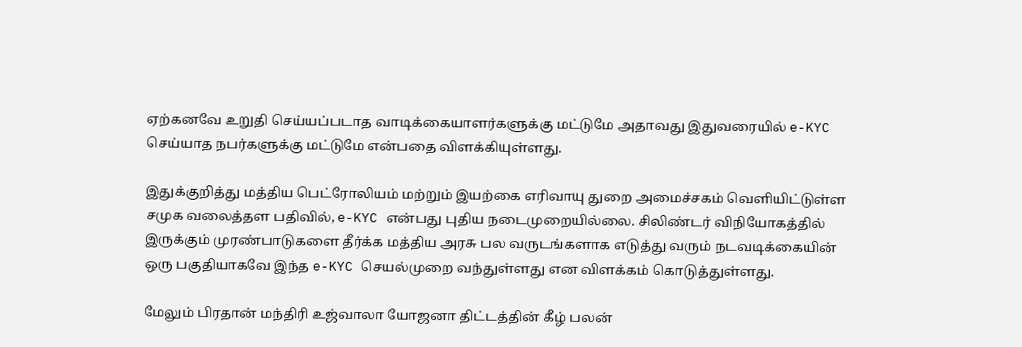ஏற்கனவே உறுதி செய்யப்படாத வாடிக்கையாளர்களுக்கு மட்டுமே அதாவது இதுவரையில் e-KYC செய்யாத நபர்களுக்கு மட்டுமே என்பதை விளக்கியுள்ளது.

இதுக்குறித்து மத்திய பெட்ரோலியம் மற்றும் இயற்கை எரிவாயு துறை அமைச்சகம் வெளியிட்டுள்ள சமுக வலைத்தள பதிவில், e-KYC என்பது புதிய நடைமுறையில்லை. சிலிண்டர் விநியோகத்தில் இருக்கும் முரண்பாடுகளை தீர்க்க மத்திய அரசு பல வருடங்களாக எடுத்து வரும் நடவடிக்கையின் ஒரு பகுதியாகவே இந்த e-KYC செயல்முறை வந்துள்ளது என விளக்கம் கொடுத்துள்ளது.

மேலும் பிரதான் மந்திரி உஜ்வாலா யோஜனா திட்டத்தின் கீழ் பலன்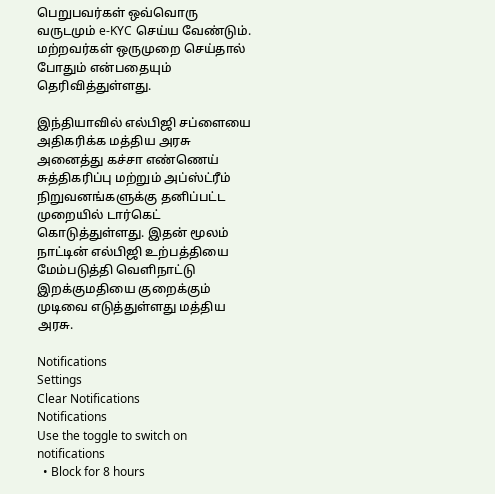பெறுபவர்கள் ஒவ்வொரு வருடமும் e-KYC செய்ய வேண்டும். மற்றவர்கள் ஒருமுறை செய்தால் போதும் என்பதையும் தெரிவித்துள்ளது.

இந்தியாவில் எல்பிஜி சப்ளையை அதிகரிக்க மத்திய அரசு அனைத்து கச்சா எண்ணெய் சுத்திகரிப்பு மற்றும் அப்ஸ்ட்ரீம் நிறுவனங்களுக்கு தனிப்பட்ட முறையில் டார்கெட் கொடுத்துள்ளது. இதன் மூலம் நாட்டின் எல்பிஜி உற்பத்தியை மேம்படுத்தி வெளிநாட்டு இறக்குமதியை குறைக்கும் முடிவை எடுத்துள்ளது மத்திய அரசு.

Notifications
Settings
Clear Notifications
Notifications
Use the toggle to switch on notifications
  • Block for 8 hours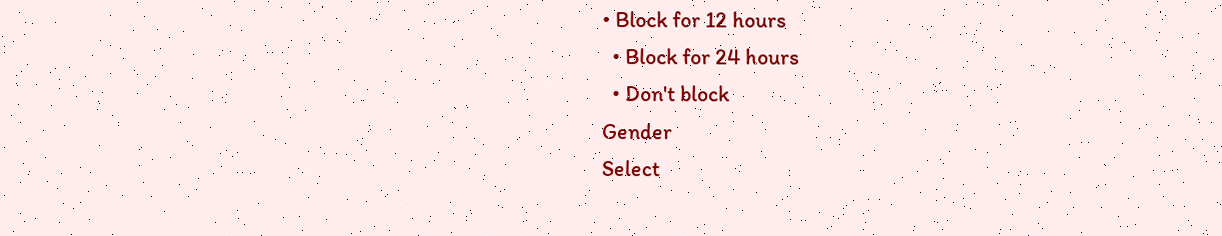• Block for 12 hours
  • Block for 24 hours
  • Don't block
Gender
Select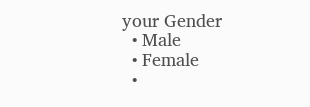your Gender
  • Male
  • Female
  •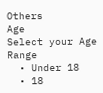Others
Age
Select your Age Range
  • Under 18
  • 18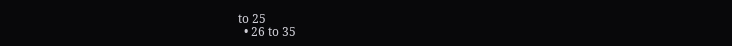to 25
  • 26 to 35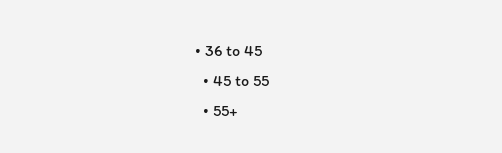• 36 to 45
  • 45 to 55
  • 55+